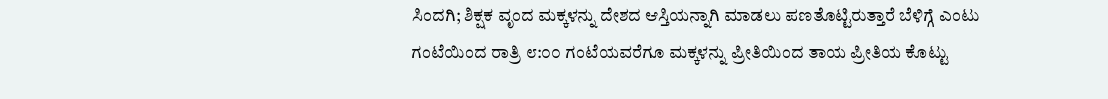ಸಿಂದಗಿ; ಶಿಕ್ಷಕ ವೃಂದ ಮಕ್ಕಳನ್ನು ದೇಶದ ಆಸ್ತಿಯನ್ನಾಗಿ ಮಾಡಲು ಪಣತೊಟ್ಟಿರುತ್ತಾರೆ ಬೆಳಿಗ್ಗೆ ಎಂಟು ಗಂಟೆಯಿಂದ ರಾತ್ರಿ ೮:೦೦ ಗಂಟೆಯವರೆಗೂ ಮಕ್ಕಳನ್ನು ಪ್ರೀತಿಯಿಂದ ತಾಯ ಪ್ರೀತಿಯ ಕೊಟ್ಟು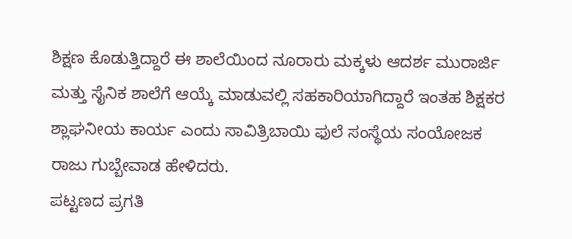ಶಿಕ್ಷಣ ಕೊಡುತ್ತಿದ್ದಾರೆ ಈ ಶಾಲೆಯಿಂದ ನೂರಾರು ಮಕ್ಕಳು ಆದರ್ಶ ಮುರಾರ್ಜಿ ಮತ್ತು ಸೈನಿಕ ಶಾಲೆಗೆ ಆಯ್ಕೆ ಮಾಡುವಲ್ಲಿ ಸಹಕಾರಿಯಾಗಿದ್ದಾರೆ ಇಂತಹ ಶಿಕ್ಷಕರ ಶ್ಲಾಘನೀಯ ಕಾರ್ಯ ಎಂದು ಸಾವಿತ್ರಿಬಾಯಿ ಫುಲೆ ಸಂಸ್ಥೆಯ ಸಂಯೋಜಕ ರಾಜು ಗುಬ್ಬೇವಾಡ ಹೇಳಿದರು.
ಪಟ್ಟಣದ ಪ್ರಗತಿ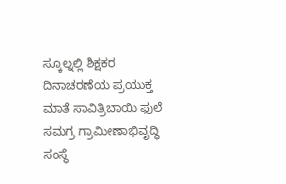ಸ್ಕೂಲ್ನಲ್ಲಿ ಶಿಕ್ಷಕರ ದಿನಾಚರಣೆಯ ಪ್ರಯುಕ್ತ ಮಾತೆ ಸಾವಿತ್ರಿಬಾಯಿ ಫುಲೆ ಸಮಗ್ರ ಗ್ರಾಮೀಣಾಭಿವೃದ್ಧಿ ಸಂಸ್ಥೆ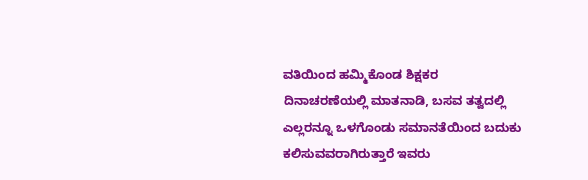ವತಿಯಿಂದ ಹಮ್ಮಿಕೊಂಡ ಶಿಕ್ಷಕರ ದಿನಾಚರಣೆಯಲ್ಲಿ ಮಾತನಾಡಿ, ಬಸವ ತತ್ವದಲ್ಲಿ ಎಲ್ಲರನ್ನೂ ಒಳಗೊಂಡು ಸಮಾನತೆಯಿಂದ ಬದುಕು ಕಲಿಸುವವರಾಗಿರುತ್ತಾರೆ ಇವರು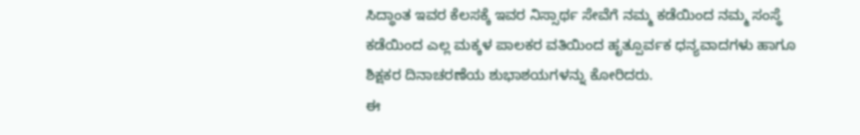ಸಿದ್ಧಾಂತ ಇವರ ಕೆಲಸಕ್ಕೆ ಇವರ ನಿಸ್ಸಾರ್ಥ ಸೇವೆಗೆ ನಮ್ಮ ಕಡೆಯಿಂದ ನಮ್ಮ ಸಂಸ್ಥೆ ಕಡೆಯಿಂದ ಎಲ್ಲ ಮಕ್ಕಳ ಪಾಲಕರ ವತಿಯಿಂದ ಹೃತ್ಪೂರ್ವಕ ಧನ್ಯವಾದಗಳು ಹಾಗೂ ಶಿಕ್ಷಕರ ದಿನಾಚರಣೆಯ ಶುಭಾಶಯಗಳನ್ನು ಕೋರಿದರು.
ಈ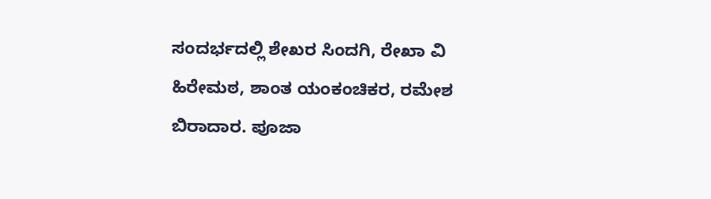ಸಂದರ್ಭದಲ್ಲಿ ಶೇಖರ ಸಿಂದಗಿ, ರೇಖಾ ವಿ ಹಿರೇಮಠ, ಶಾಂತ ಯಂಕಂಚಿಕರ, ರಮೇಶ ಬಿರಾದಾರ. ಪೂಜಾ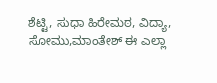ಶೆಟ್ಟಿ, ಸುಧಾ ಹಿರೇಮಠ, ವಿದ್ಯಾ, ಸೋಮು,ಮಾಂತೇಶ್ ಈ ಎಲ್ಲಾ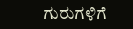ಗುರುಗಳಿಗೆ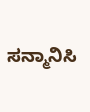ಸನ್ಮಾನಿಸಿ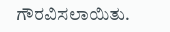ಗೌರವಿಸಲಾಯಿತು.